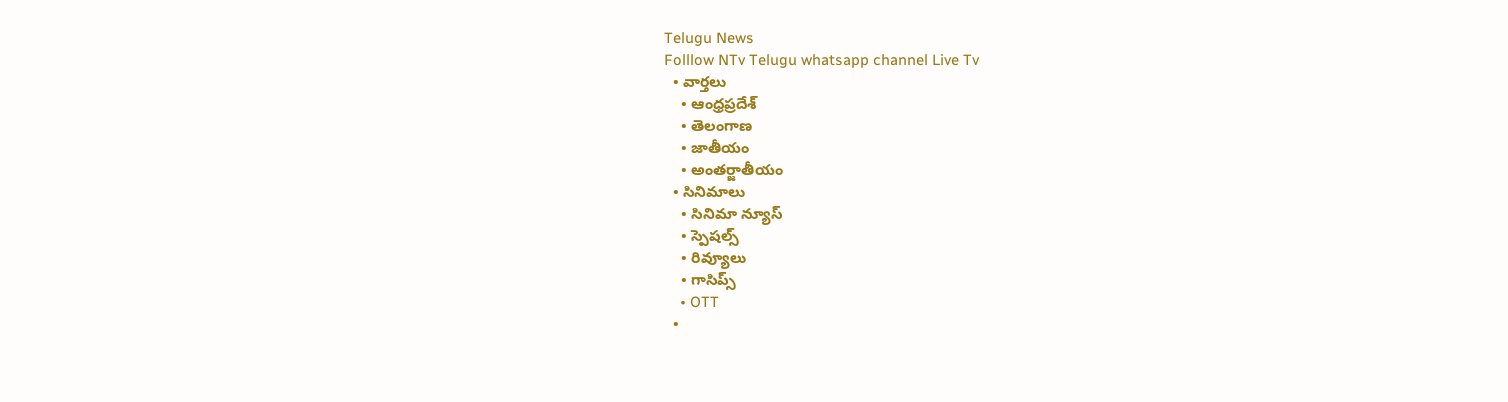Telugu News
Folllow NTv Telugu whatsapp channel Live Tv
  • వార్తలు
    • ఆంధ్రప్రదేశ్
    • తెలంగాణ
    • జాతీయం
    • అంతర్జాతీయం
  • సినిమాలు
    • సినిమా న్యూస్
    • స్పెషల్స్
    • రివ్యూలు
    • గాసిప్స్
    • OTT
  •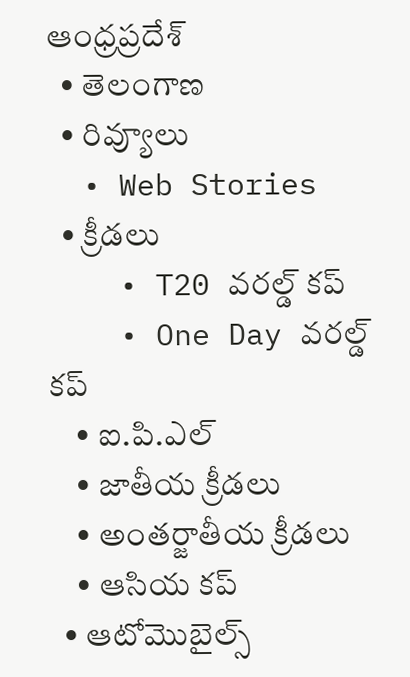ఆంధ్రప్రదేశ్
  • తెలంగాణ
  • రివ్యూలు
  • Web Stories
  • క్రీడలు
    • T20 వరల్డ్ కప్
    • One Day వరల్డ్ కప్
    • ఐ.పి.ఎల్
    • జాతీయ క్రీడలు
    • అంతర్జాతీయ క్రీడలు
    • ఆసియ కప్
  • ఆటోమొబైల్స్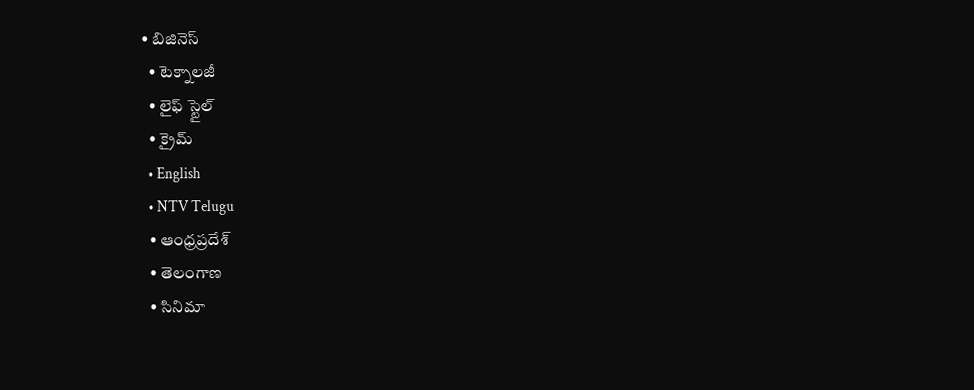• బిజినెస్‌
  • టెక్నాలజీ
  • లైఫ్ స్టైల్
  • క్రైమ్
  • English
  • NTV Telugu
  • ఆంధ్రప్రదేశ్
  • తెలంగాణ
  • సినిమా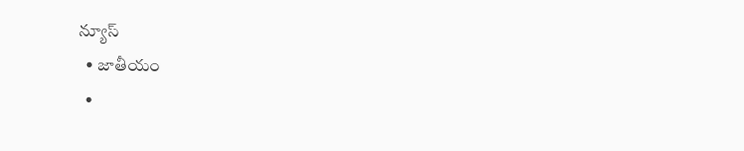న్యూస్
  • జాతీయం
  •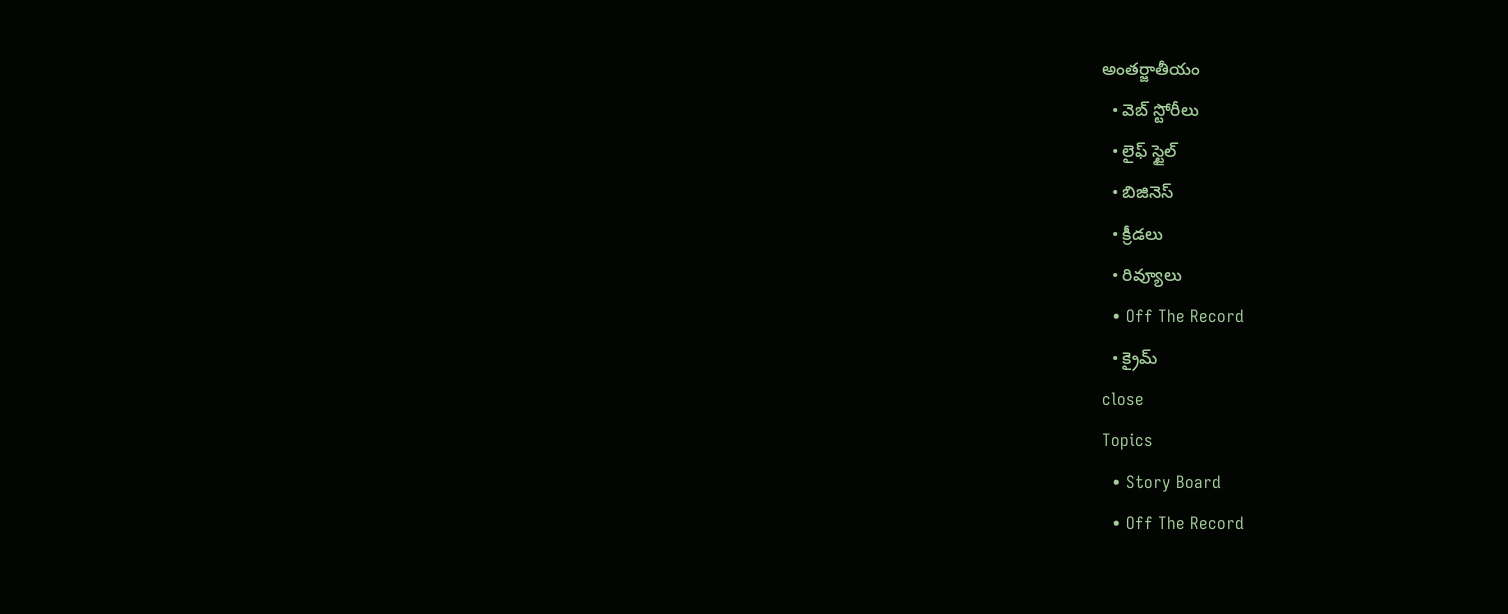అంతర్జాతీయం
  • వెబ్ స్టోరీలు
  • లైఫ్ స్టైల్
  • బిజినెస్‌
  • క్రీడలు
  • రివ్యూలు
  • Off The Record
  • క్రైమ్
close
Topics
  • Story Board
  • Off The Record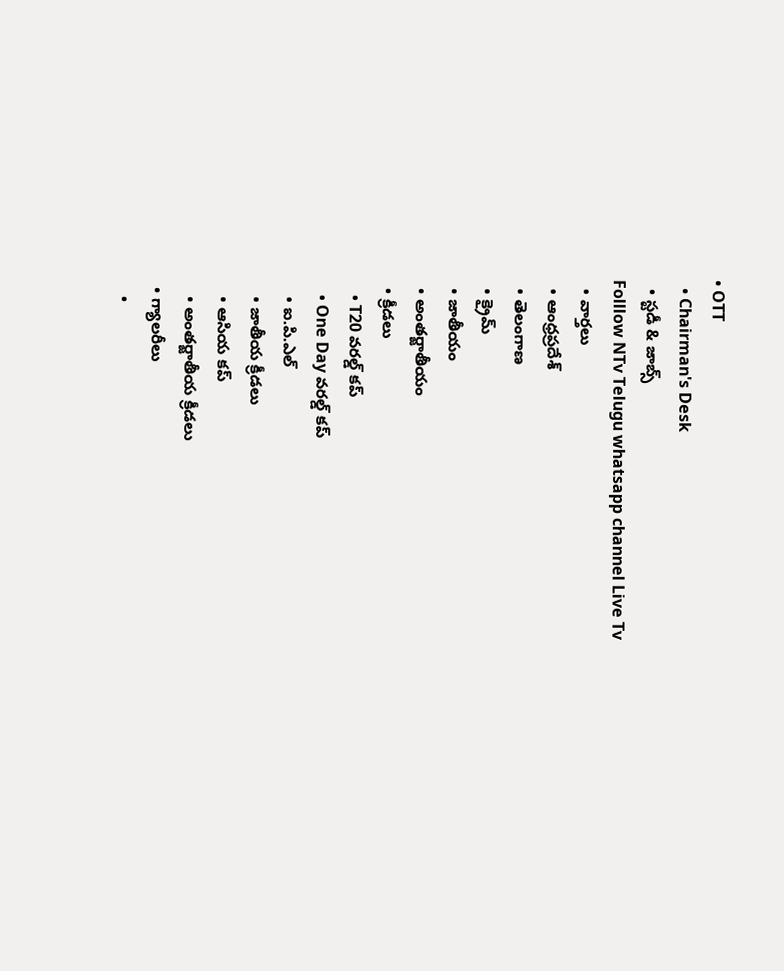• OTT
  • Chairman's Desk
  • స్టడీ & జాబ్స్
Folllow NTv Telugu whatsapp channel Live Tv
  • వార్తలు
  • ఆంధ్రప్రదేశ్
  • తెలంగాణ
  • క్రైమ్
  • జాతీయం
  • అంతర్జాతీయం
  • క్రీడలు
    • T20 వరల్డ్ కప్
    • One Day వరల్డ్ కప్
    • ఐ.పి.ఎల్
    • జాతీయ క్రీడలు
    • ఆసియ కప్
    • అంతర్జాతీయ క్రీడలు
  • గ్యాలరీలు
    •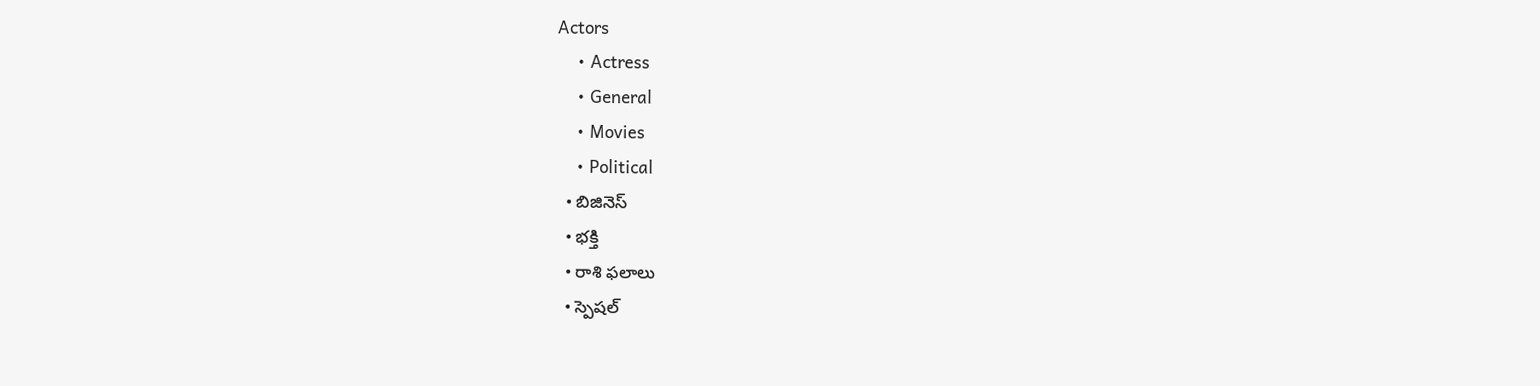Actors
    • Actress
    • General
    • Movies
    • Political
  • బిజినెస్‌
  • భక్తి
  • రాశి ఫలాలు
  • స్పెషల్‌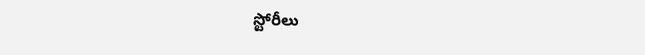స్టోరీలు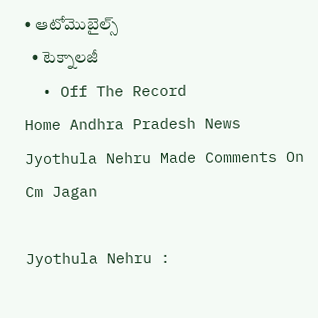• ఆటోమొబైల్స్
  • టెక్నాలజీ
  • Off The Record
Home Andhra Pradesh News Jyothula Nehru Made Comments On Cm Jagan

Jyothula Nehru :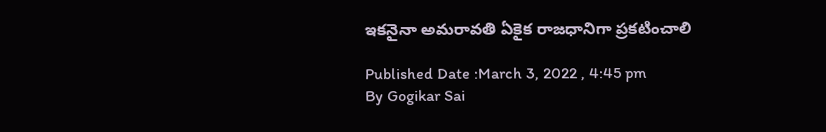ఇకనైనా అమరావతి ఏకైక రాజధానిగా ప్రకటించాలి

Published Date :March 3, 2022 , 4:45 pm
By Gogikar Sai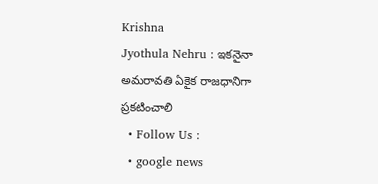Krishna
Jyothula Nehru : ఇకనైనా అమరావతి ఏకైక రాజధానిగా ప్రకటించాలి
  • Follow Us :
  • google news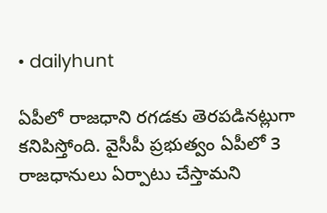• dailyhunt

ఏపీలో రాజధాని రగడకు తెరపడినట్లుగా కనిపిస్తోంది. వైసీపీ ప్రభుత్వం ఏపీలో 3 రాజధానులు ఏర్పాటు చేస్తామని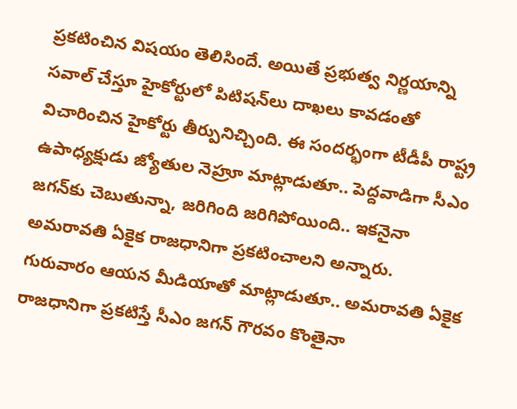ప్రకటించిన విషయం తెలిసిందే. అయితే ప్రభుత్వ నిర్ణయాన్ని సవాల్ చేస్తూ హైకోర్టులో పిటిషన్‌లు దాఖలు కావడంతో విచారించిన హైకోర్టు తీర్పునిచ్చింది. ఈ సందర్భంగా టీడీపీ రాష్ట్ర ఉపాధ్యక్షుడు జ్యోతుల నెహ్రూ మాట్లాడుతూ.. పెద్దవాడిగా సీఎం జగన్‌కు చెబుతున్నా, జరిగింది జరిగిపోయింది.. ఇకనైనా అమరావతి ఏకైక రాజధానిగా ప్రకటించాలని అన్నారు. గురువారం ఆయన మీడియాతో మాట్లాడుతూ.. అమరావతి ఏకైక రాజధానిగా ప్రకటిస్తే సీఎం జగన్ గౌరవం కొంతైనా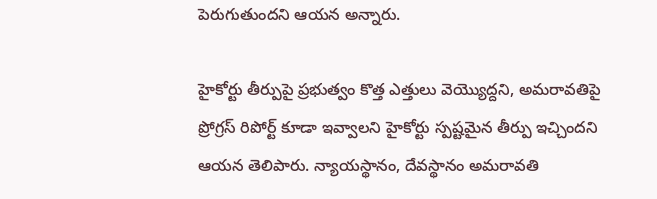పెరుగుతుందని ఆయన అన్నారు.

హైకోర్టు తీర్పుపై ప్రభుత్వం కొత్త ఎత్తులు వెయ్యొద్దని, అమరావతిపై ప్రోగ్రస్ రిపోర్ట్ కూడా ఇవ్వాలని హైకోర్టు స్పష్టమైన తీర్పు ఇచ్చిందని ఆయన తెలిపారు. న్యాయస్థానం, దేవస్థానం అమరావతి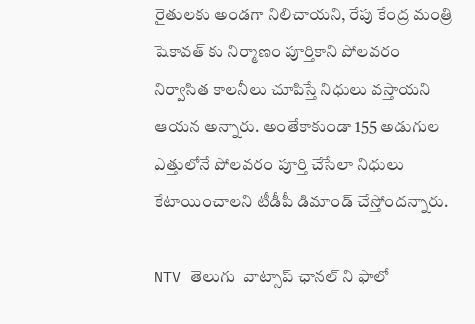రైతులకు అండగా నిలిచాయని, రేపు కేంద్ర మంత్రి షెకావత్ కు నిర్మాణం పూర్తికాని పోలవరం నిర్వాసిత కాలనీలు చూపిస్తే నిధులు వస్తాయని ఆయన అన్నారు. అంతేకాకుండా 155 అడుగుల ఎత్తులోనే పోలవరం పూర్తి చేసేలా నిధులు కేటాయించాలని టీడీపీ డిమాండ్ చేస్తోందన్నారు.

NTV తెలుగు  వాట్సాప్ ఛానల్ ని ఫాలో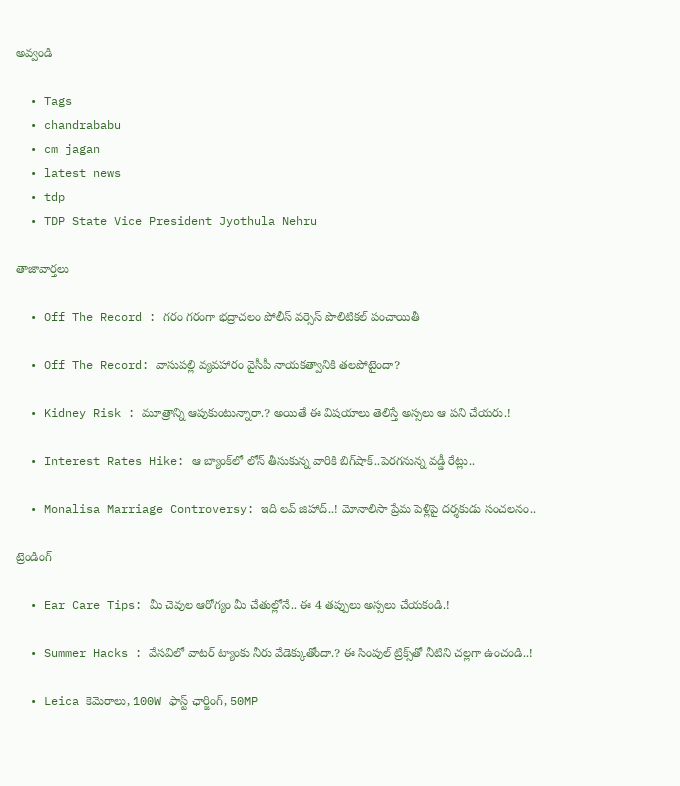అవ్వండి

  • Tags
  • chandrababu
  • cm jagan
  • latest news
  • tdp
  • TDP State Vice President Jyothula Nehru

తాజావార్తలు

  • Off The Record : గరం గరంగా భద్రాచలం పోలీస్ వర్సెస్ పొలిటికల్ పంచాయితీ

  • Off The Record: వాసుపల్లి వ్యవహారం వైసీపీ నాయకత్వానికి తలపోటైందా?

  • Kidney Risk : మూత్రాన్ని ఆపుకుంటున్నారా.? అయితే ఈ విషయాలు తెలిస్తే అస్సలు ఆ పని చేయరు.!

  • Interest Rates Hike: ఆ బ్యాంక్‌లో లోన్ తీసుకున్న వారికి బిగ్‌షాక్..పెరగనున్న వడ్డీ రేట్లు..

  • Monalisa Marriage Controversy: ఇది లవ్‌ జిహాద్‌..! మోనాలిసా ప్రేమ పెళ్లిపై దర్శకుడు సంచలనం..

ట్రెండింగ్‌

  • Ear Care Tips: మీ చెవుల ఆరోగ్యం మీ చేతుల్లోనే.. ఈ 4 తప్పులు అస్సలు చేయకండి.!

  • Summer Hacks : వేసవిలో వాటర్ ట్యాంకు నీరు వేడెక్కుతోందా.? ఈ సింపుల్ ట్రిక్స్‌తో నీటిని చల్లగా ఉంచండి..!

  • Leica కెమెరాలు, 100W ఫాస్ట్ ఛార్జింగ్‌, 50MP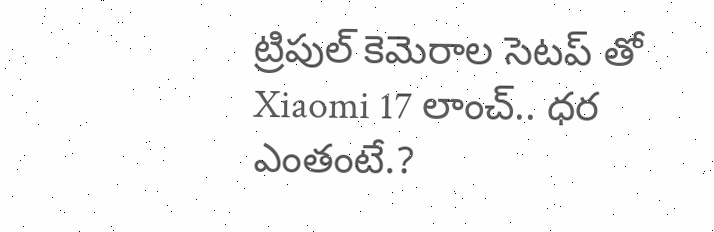ట్రిపుల్ కెమెరాల సెటప్ తో Xiaomi 17 లాంచ్.. ధర ఎంతంటే.?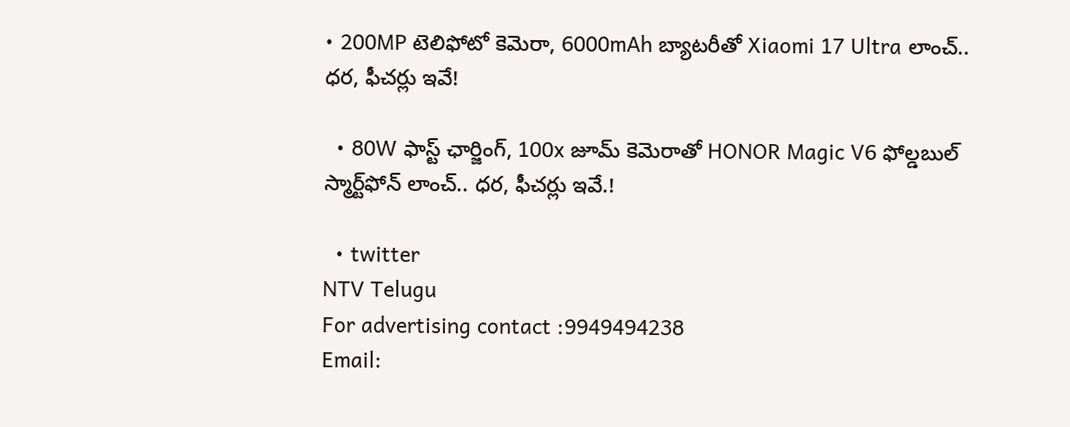• 200MP టెలిఫోటో కెమెరా, 6000mAh బ్యాటరీతో Xiaomi 17 Ultra లాంచ్.. ధర, ఫీచర్లు ఇవే!

  • 80W ఫాస్ట్ ఛార్జింగ్, 100x జూమ్ కెమెరాతో HONOR Magic V6 ఫోల్డబుల్ స్మార్ట్‌ఫోన్‌ లాంచ్.. ధర, ఫీచర్లు ఇవే.!

  • twitter
NTV Telugu
For advertising contact :9949494238
Email: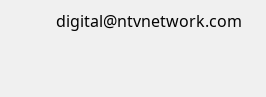digital@ntvnetwork.com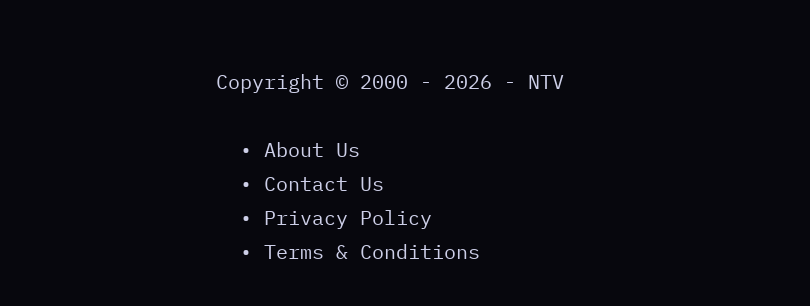Copyright © 2000 - 2026 - NTV

  • About Us
  • Contact Us
  • Privacy Policy
  • Terms & Conditions